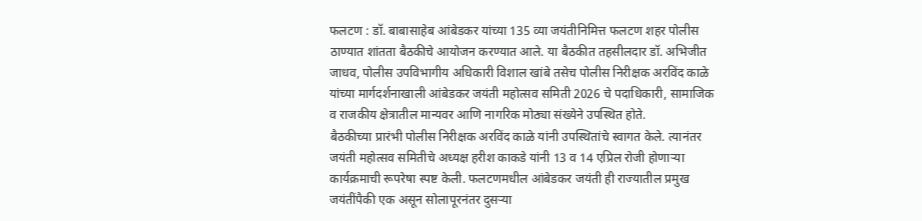फलटण : डॉ. बाबासाहेब आंबेडकर यांच्या 135 व्या जयंतीनिमित्त फलटण शहर पोलीस ठाण्यात शांतता बैठकीचे आयोजन करण्यात आले. या बैठकीत तहसीलदार डॉ. अभिजीत जाधव, पोलीस उपविभागीय अधिकारी विशाल खांबे तसेच पोलीस निरीक्षक अरविंद काळे यांच्या मार्गदर्शनाखाली आंबेडकर जयंती महोत्सव समिती 2026 चे पदाधिकारी, सामाजिक व राजकीय क्षेत्रातील मान्यवर आणि नागरिक मोठ्या संख्येने उपस्थित होते.
बैठकीच्या प्रारंभी पोलीस निरीक्षक अरविंद काळे यांनी उपस्थितांचे स्वागत केले. त्यानंतर जयंती महोत्सव समितीचे अध्यक्ष हरीश काकडे यांनी 13 व 14 एप्रिल रोजी होणाऱ्या कार्यक्रमाची रूपरेषा स्पष्ट केली. फलटणमधील आंबेडकर जयंती ही राज्यातील प्रमुख जयंतींपैकी एक असून सोलापूरनंतर दुसऱ्या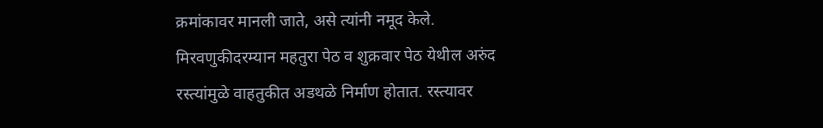क्रमांकावर मानली जाते, असे त्यांनी नमूद केले.
मिरवणुकीदरम्यान महतुरा पेठ व शुक्रवार पेठ येथील अरुंद रस्त्यांमुळे वाहतुकीत अडथळे निर्माण होतात. रस्त्यावर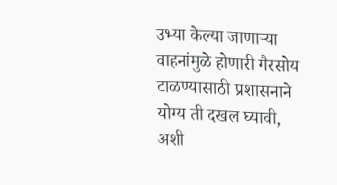उभ्या केल्या जाणाऱ्या वाहनांमुळे होणारी गैरसोय टाळण्यासाठी प्रशासनाने योग्य ती दखल घ्यावी, अशी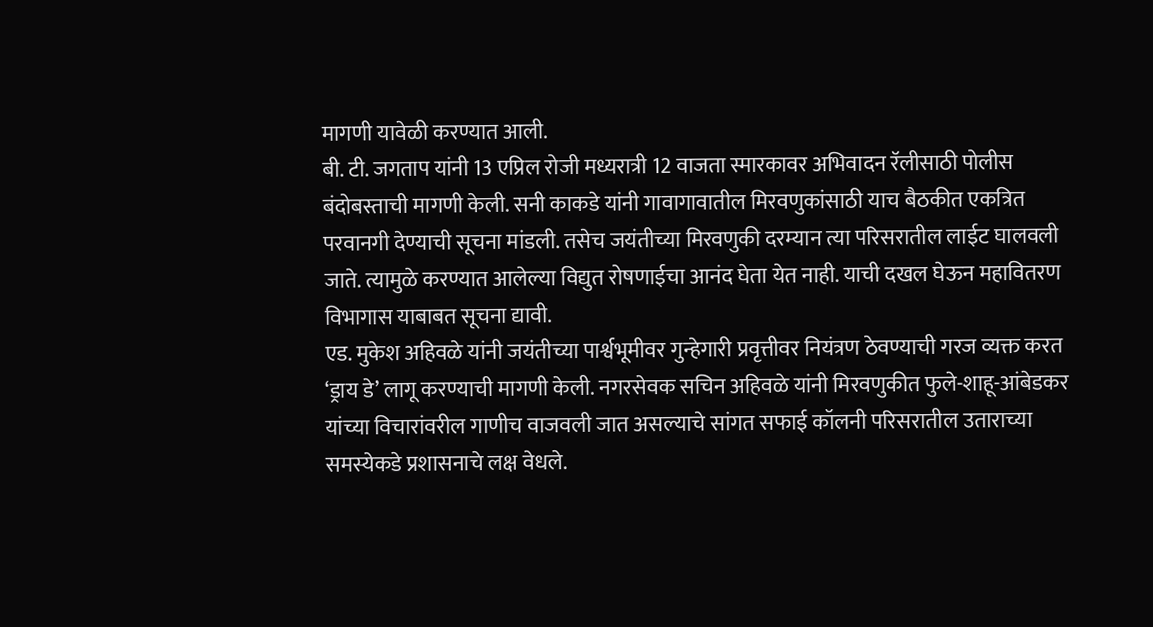मागणी यावेळी करण्यात आली.
बी. टी. जगताप यांनी 13 एप्रिल रोजी मध्यरात्री 12 वाजता स्मारकावर अभिवादन रॅलीसाठी पोलीस बंदोबस्ताची मागणी केली. सनी काकडे यांनी गावागावातील मिरवणुकांसाठी याच बैठकीत एकत्रित परवानगी देण्याची सूचना मांडली. तसेच जयंतीच्या मिरवणुकी दरम्यान त्या परिसरातील लाईट घालवली जाते. त्यामुळे करण्यात आलेल्या विद्युत रोषणाईचा आनंद घेता येत नाही. याची दखल घेऊन महावितरण विभागास याबाबत सूचना द्यावी.
एड. मुकेश अहिवळे यांनी जयंतीच्या पार्श्वभूमीवर गुन्हेगारी प्रवृत्तीवर नियंत्रण ठेवण्याची गरज व्यक्त करत ‘ड्राय डे’ लागू करण्याची मागणी केली. नगरसेवक सचिन अहिवळे यांनी मिरवणुकीत फुले-शाहू-आंबेडकर यांच्या विचारांवरील गाणीच वाजवली जात असल्याचे सांगत सफाई कॉलनी परिसरातील उताराच्या समस्येकडे प्रशासनाचे लक्ष वेधले.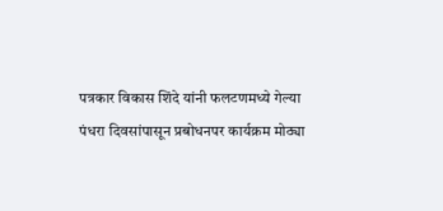पत्रकार विकास शिंदे यांनी फलटणमध्ये गेल्या पंधरा दिवसांपासून प्रबोधनपर कार्यक्रम मोठ्या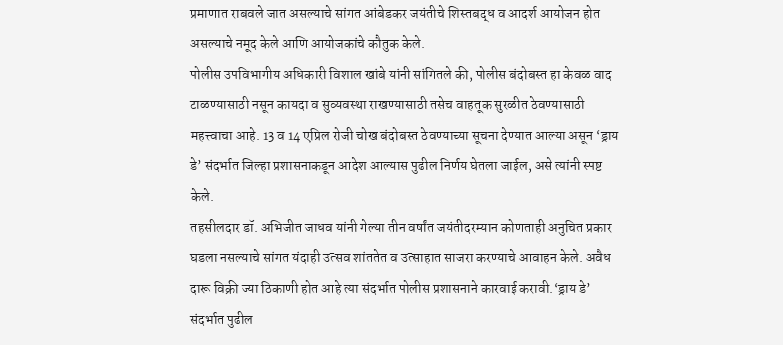प्रमाणात राबवले जात असल्याचे सांगत आंबेडकर जयंतीचे शिस्तबद्ध व आदर्श आयोजन होत असल्याचे नमूद केले आणि आयोजकांचे कौतुक केले.
पोलीस उपविभागीय अधिकारी विशाल खांबे यांनी सांगितले की, पोलीस बंदोबस्त हा केवळ वाद टाळण्यासाठी नसून कायदा व सुव्यवस्था राखण्यासाठी तसेच वाहतूक सुरळीत ठेवण्यासाठी महत्त्वाचा आहे. 13 व 14 एप्रिल रोजी चोख बंदोबस्त ठेवण्याच्या सूचना देण्यात आल्या असून ‘ड्राय डे’ संदर्भात जिल्हा प्रशासनाकडून आदेश आल्यास पुढील निर्णय घेतला जाईल, असे त्यांनी स्पष्ट केले.
तहसीलदार डॉ. अभिजीत जाधव यांनी गेल्या तीन वर्षांत जयंतीदरम्यान कोणताही अनुचित प्रकार घडला नसल्याचे सांगत यंदाही उत्सव शांततेत व उत्साहात साजरा करण्याचे आवाहन केले. अवैध दारू विक्री ज्या ठिकाणी होत आहे त्या संदर्भात पोलीस प्रशासनाने कारवाई करावी.‘ड्राय डे’ संदर्भात पुढील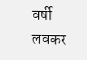वर्षी लवकर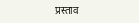प्रस्ताव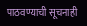पाठवण्याची सूचनाही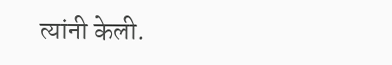त्यांनी केली.